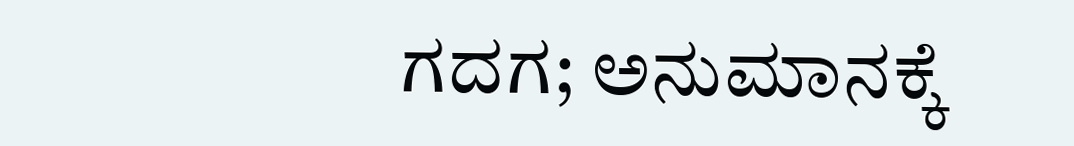ಗದಗ; ಅನುಮಾನಕ್ಕೆ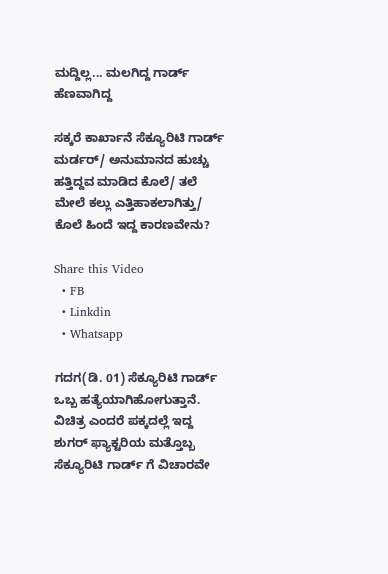ಮದ್ದಿಲ್ಲ... ಮಲಗಿದ್ದ ಗಾರ್ಡ್ ಹೆಣವಾಗಿದ್ದ

ಸಕ್ಕರೆ ಕಾರ್ಖಾನೆ ಸೆಕ್ಯೂರಿಟಿ ಗಾರ್ಡ್ ಮರ್ಡರ್/ ಅನುಮಾನದ ಹುಚ್ಚು ಹತ್ತಿದ್ದವ ಮಾಡಿದ ಕೊಲೆ/ ತಲೆ ಮೇಲೆ ಕಲ್ಲು ಎತ್ತಿಹಾಕಲಾಗಿತ್ತು/ ಕೊಲೆ ಹಿಂದೆ ಇದ್ದ ಕಾರಣವೇನು?

Share this Video
  • FB
  • Linkdin
  • Whatsapp

ಗದಗ(ಡಿ. 01) ಸೆಕ್ಯೂರಿಟಿ ಗಾರ್ಡ್ ಒಬ್ಬ ಹತ್ಯೆಯಾಗಿಹೋಗುತ್ತಾನೆ. ವಿಚಿತ್ರ ಎಂದರೆ ಪಕ್ಕದಲ್ಲೆ ಇದ್ದ ಶುಗರ್ ಫ್ಯಾಕ್ಟರಿಯ ಮತ್ತೊಬ್ಬ ಸೆಕ್ಯೂರಿಟಿ ಗಾರ್ಡ್ ಗೆ ವಿಚಾರವೇ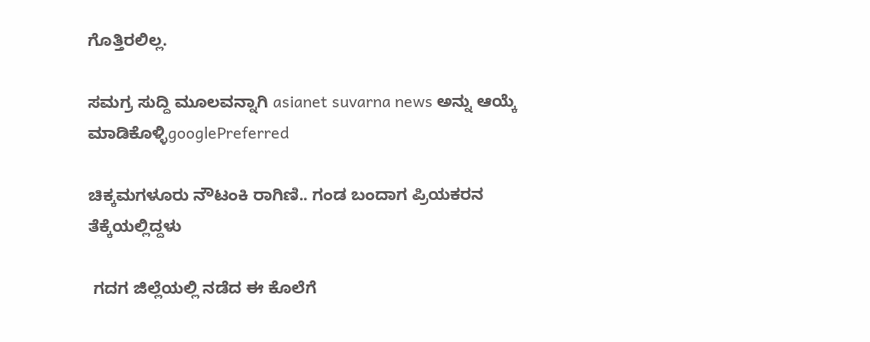ಗೊತ್ತಿರಲಿಲ್ಲ.

ಸಮಗ್ರ ಸುದ್ದಿ ಮೂಲವನ್ನಾಗಿ asianet suvarna news ಅನ್ನು ಆಯ್ಕೆ ಮಾಡಿಕೊಳ್ಳಿgooglePreferred

ಚಿಕ್ಕಮಗಳೂರು ನೌಟಂಕಿ ರಾಗಿಣಿ.. ಗಂಡ ಬಂದಾಗ ಪ್ರಿಯಕರನ ತೆಕ್ಕೆಯಲ್ಲಿದ್ದಳು

 ಗದಗ ಜಿಲ್ಲೆಯಲ್ಲಿ ನಡೆದ ಈ ಕೊಲೆಗೆ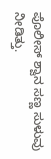ಪೊಲೀಸ್ ಶ್ವಾನ ಸಣ್ಣ ಸುಳುವು ನೀಡಿತ್ತು.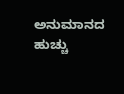ಅನುಮಾನದ ಹುಚ್ಚು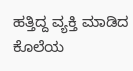ಹತ್ತಿದ್ದ ವ್ಯಕ್ತಿ ಮಾಡಿದ ಕೊಲೆಯ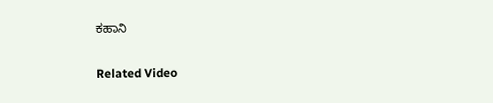ಕಹಾನಿ

Related Video